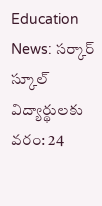Education News: సర్కార్ స్కూల్ విద్యార్థులకు వరం: 24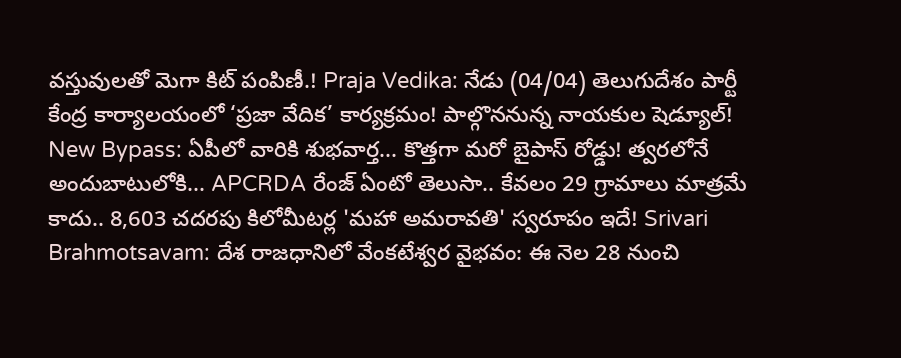వస్తువులతో మెగా కిట్ పంపిణీ.! Praja Vedika: నేడు (04/04) తెలుగుదేశం పార్టీ కేంద్ర కార్యాలయంలో ‘ప్రజా వేదిక’ కార్యక్రమం! పాల్గొననున్న నాయకుల షెడ్యూల్! New Bypass: ఏపీలో వారికి శుభవార్త... కొత్తగా మరో బైపాస్ రోడ్డు! త్వరలోనే అందుబాటులోకి... APCRDA రేంజ్ ఏంటో తెలుసా.. కేవలం 29 గ్రామాలు మాత్రమే కాదు.. 8,603 చదరపు కిలోమీటర్ల 'మహా అమరావతి' స్వరూపం ఇదే! Srivari Brahmotsavam: దేశ రాజధానిలో వేంకటేశ్వర వైభవం: ఈ నెల 28 నుంచి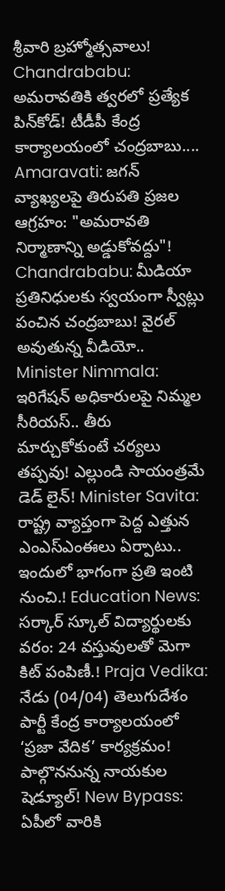శ్రీవారి బ్రహ్మోత్సవాలు! Chandrababu: అమరావతికి త్వరలో ప్రత్యేక పిన్‌కోడ్! టీడీపీ కేంద్ర కార్యాలయంలో చంద్రబాబు.... Amaravati: జగన్ వ్యాఖ్యలపై తిరుపతి ప్రజల ఆగ్రహం: "అమరావతి నిర్మాణాన్ని అడ్డుకోవద్దు"! Chandrababu: మీడియా ప్రతినిధులకు స్వయంగా స్వీట్లు పంచిన చంద్రబాబు! వైరల్ అవుతున్న వీడియో.. Minister Nimmala: ఇరిగేషన్ అధికారులపై నిమ్మల సీరియస్.. తీరు మార్చుకోకుంటే చర్యలు తప్పవు! ఎల్లుండి సాయంత్రమే డెడ్ లైన్! Minister Savita: రాష్ట్ర వ్యాప్తంగా పెద్ద ఎత్తున ఎంఎస్ఎంఈలు ఏర్పాటు.. ఇందులో భాగంగా ప్రతి ఇంటి నుంచి.! Education News: సర్కార్ స్కూల్ విద్యార్థులకు వరం: 24 వస్తువులతో మెగా కిట్ పంపిణీ.! Praja Vedika: నేడు (04/04) తెలుగుదేశం పార్టీ కేంద్ర కార్యాలయంలో ‘ప్రజా వేదిక’ కార్యక్రమం! పాల్గొననున్న నాయకుల షెడ్యూల్! New Bypass: ఏపీలో వారికి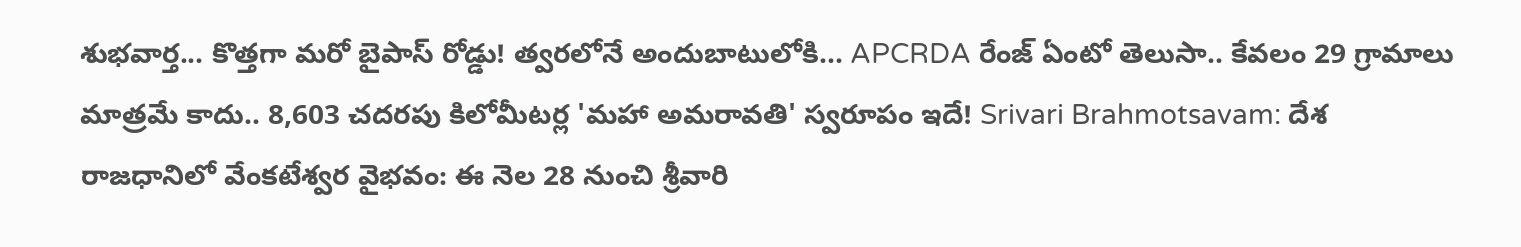శుభవార్త... కొత్తగా మరో బైపాస్ రోడ్డు! త్వరలోనే అందుబాటులోకి... APCRDA రేంజ్ ఏంటో తెలుసా.. కేవలం 29 గ్రామాలు మాత్రమే కాదు.. 8,603 చదరపు కిలోమీటర్ల 'మహా అమరావతి' స్వరూపం ఇదే! Srivari Brahmotsavam: దేశ రాజధానిలో వేంకటేశ్వర వైభవం: ఈ నెల 28 నుంచి శ్రీవారి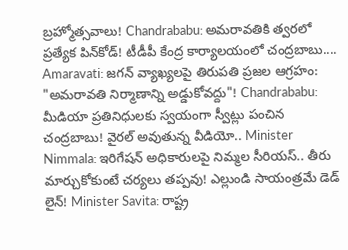బ్రహ్మోత్సవాలు! Chandrababu: అమరావతికి త్వరలో ప్రత్యేక పిన్‌కోడ్! టీడీపీ కేంద్ర కార్యాలయంలో చంద్రబాబు.... Amaravati: జగన్ వ్యాఖ్యలపై తిరుపతి ప్రజల ఆగ్రహం: "అమరావతి నిర్మాణాన్ని అడ్డుకోవద్దు"! Chandrababu: మీడియా ప్రతినిధులకు స్వయంగా స్వీట్లు పంచిన చంద్రబాబు! వైరల్ అవుతున్న వీడియో.. Minister Nimmala: ఇరిగేషన్ అధికారులపై నిమ్మల సీరియస్.. తీరు మార్చుకోకుంటే చర్యలు తప్పవు! ఎల్లుండి సాయంత్రమే డెడ్ లైన్! Minister Savita: రాష్ట్ర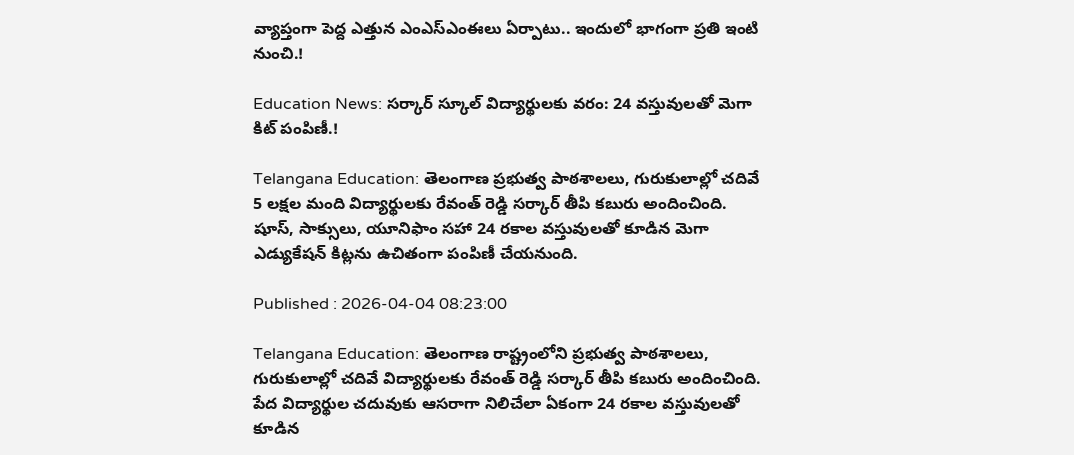వ్యాప్తంగా పెద్ద ఎత్తున ఎంఎస్ఎంఈలు ఏర్పాటు.. ఇందులో భాగంగా ప్రతి ఇంటి నుంచి.!

Education News: సర్కార్ స్కూల్ విద్యార్థులకు వరం: 24 వస్తువులతో మెగా కిట్ పంపిణీ.!

Telangana Education: తెలంగాణ ప్రభుత్వ పాఠశాలలు, గురుకులాల్లో చదివే 5 లక్షల మంది విద్యార్థులకు రేవంత్ రెడ్డి సర్కార్ తీపి కబురు అందించింది. షూస్, సాక్సులు, యూనిఫాం సహా 24 రకాల వస్తువులతో కూడిన మెగా ఎడ్యుకేషన్ కిట్లను ఉచితంగా పంపిణీ చేయనుంది.

Published : 2026-04-04 08:23:00

Telangana Education: తెలంగాణ రాష్ట్రంలోని ప్రభుత్వ పాఠశాలలు, గురుకులాల్లో చదివే విద్యార్థులకు రేవంత్ రెడ్డి సర్కార్ తీపి కబురు అందించింది. పేద విద్యార్థుల చదువుకు ఆసరాగా నిలిచేలా ఏకంగా 24 రకాల వస్తువులతో కూడిన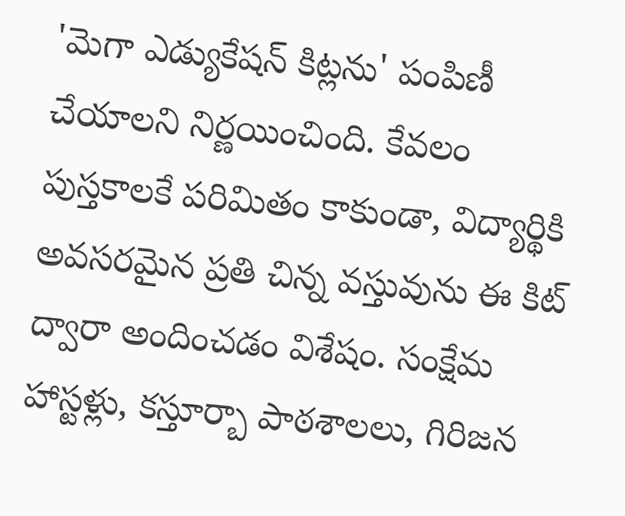'మెగా ఎడ్యుకేషన్ కిట్లను' పంపిణీ చేయాలని నిర్ణయించింది. కేవలం పుస్తకాలకే పరిమితం కాకుండా, విద్యార్థికి అవసరమైన ప్రతి చిన్న వస్తువును ఈ కిట్ ద్వారా అందించడం విశేషం. సంక్షేమ హాస్టళ్లు, కస్తూర్బా పాఠశాలలు, గిరిజన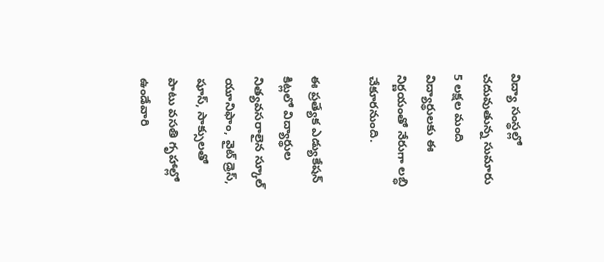విద్యా సంస్థల్లో చదువుతున్న సుమారు 5 లక్షల మంది విద్యార్థులకు ఈ నిర్ణయంతో నేరుగా లబ్ధి చేకూరనుంది.

ఈ ప్రత్యేక ఎడ్యుకేషన్ కిట్లలో విద్యార్థుల నిత్యవసరాలైన స్కూల్ యూనిఫాం, వైట్ డ్రెస్, షూస్, సాక్సులతో పాటు వసతి గృహాల్లో ఉండేవారి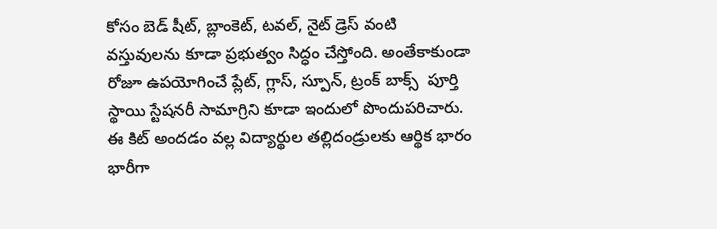కోసం బెడ్ షీట్, బ్లాంకెట్, టవల్, నైట్ డ్రెస్ వంటి వస్తువులను కూడా ప్రభుత్వం సిద్ధం చేస్తోంది. అంతేకాకుండా రోజూ ఉపయోగించే ప్లేట్, గ్లాస్, స్పూన్, ట్రంక్ బాక్స్  పూర్తి స్థాయి స్టేషనరీ సామాగ్రిని కూడా ఇందులో పొందుపరిచారు. ఈ కిట్ అందడం వల్ల విద్యార్థుల తల్లిదండ్రులకు ఆర్థిక భారం భారీగా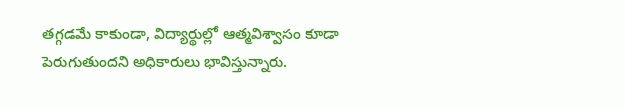తగ్గడమే కాకుండా, విద్యార్థుల్లో ఆత్మవిశ్వాసం కూడా పెరుగుతుందని అధికారులు భావిస్తున్నారు.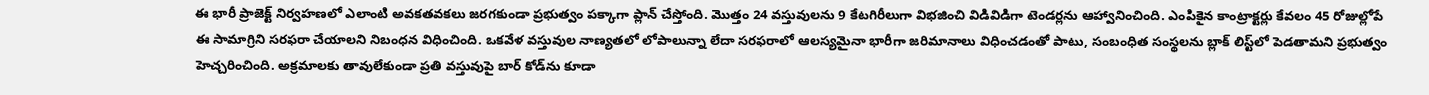ఈ భారీ ప్రాజెక్ట్ నిర్వహణలో ఎలాంటి అవకతవకలు జరగకుండా ప్రభుత్వం పక్కాగా ప్లాన్ చేస్తోంది. మొత్తం 24 వస్తువులను 9 కేటగిరీలుగా విభజించి విడివిడిగా టెండర్లను ఆహ్వానించింది. ఎంపికైన కాంట్రాక్టర్లు కేవలం 45 రోజుల్లోపే ఈ సామాగ్రిని సరఫరా చేయాలని నిబంధన విధించింది. ఒకవేళ వస్తువుల నాణ్యతలో లోపాలున్నా లేదా సరఫరాలో ఆలస్యమైనా భారీగా జరిమానాలు విధించడంతో పాటు, సంబంధిత సంస్థలను బ్లాక్ లిస్ట్‌లో పెడతామని ప్రభుత్వం హెచ్చరించింది. అక్రమాలకు తావులేకుండా ప్రతి వస్తువుపై బార్ కోడ్‌ను కూడా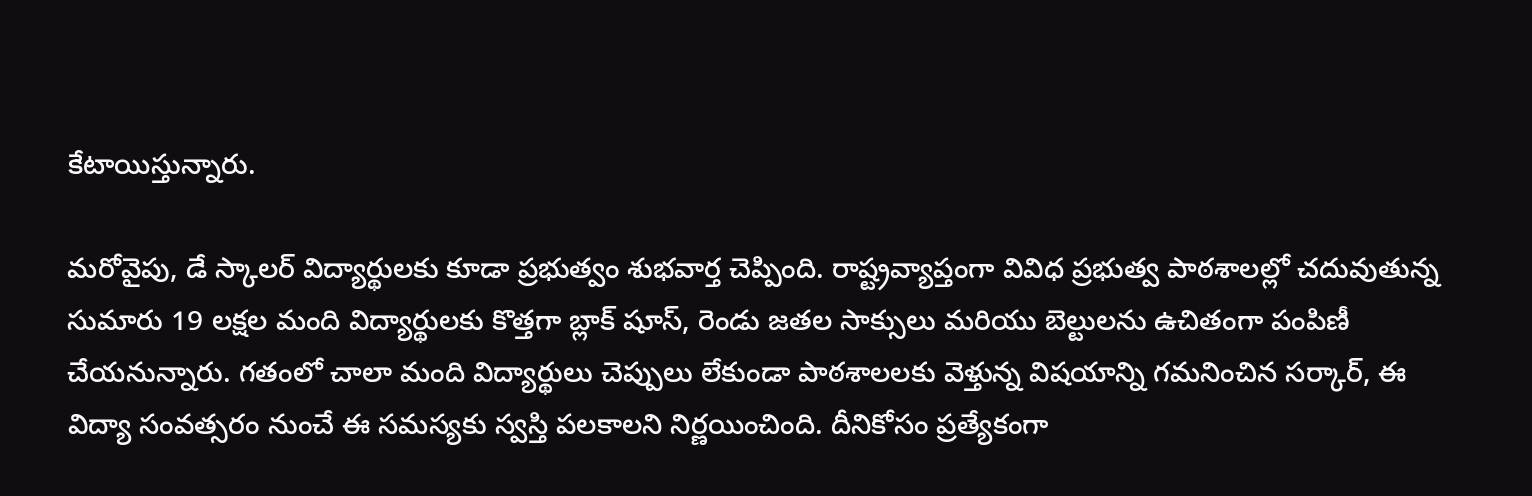కేటాయిస్తున్నారు.

మరోవైపు, డే స్కాలర్ విద్యార్థులకు కూడా ప్రభుత్వం శుభవార్త చెప్పింది. రాష్ట్రవ్యాప్తంగా వివిధ ప్రభుత్వ పాఠశాలల్లో చదువుతున్న సుమారు 19 లక్షల మంది విద్యార్థులకు కొత్తగా బ్లాక్ షూస్, రెండు జతల సాక్సులు మరియు బెల్టులను ఉచితంగా పంపిణీ చేయనున్నారు. గతంలో చాలా మంది విద్యార్థులు చెప్పులు లేకుండా పాఠశాలలకు వెళ్తున్న విషయాన్ని గమనించిన సర్కార్, ఈ విద్యా సంవత్సరం నుంచే ఈ సమస్యకు స్వస్తి పలకాలని నిర్ణయించింది. దీనికోసం ప్రత్యేకంగా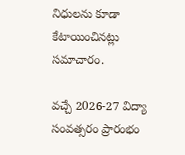నిధులను కూడా కేటాయించినట్లు సమాచారం.

వచ్చే 2026-27 విద్యా సంవత్సరం ప్రారంభం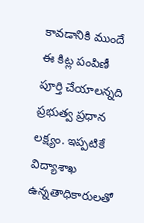కావడానికి ముందే ఈ కిట్ల పంపిణీ పూర్తి చేయాలన్నది ప్రభుత్వ ప్రధాన లక్ష్యం. ఇప్పటికే విద్యాశాఖ ఉన్నతాధికారులతో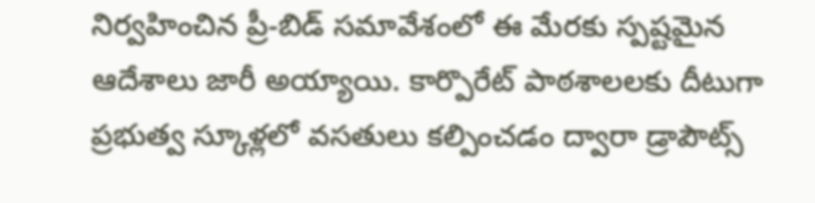నిర్వహించిన ప్రీ-బిడ్ సమావేశంలో ఈ మేరకు స్పష్టమైన ఆదేశాలు జారీ అయ్యాయి. కార్పొరేట్ పాఠశాలలకు దీటుగా ప్రభుత్వ స్కూళ్లలో వసతులు కల్పించడం ద్వారా డ్రాపౌట్స్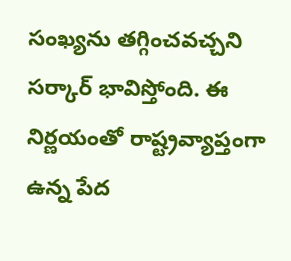సంఖ్యను తగ్గించవచ్చని సర్కార్ భావిస్తోంది. ఈ నిర్ణయంతో రాష్ట్రవ్యాప్తంగా ఉన్న పేద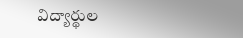విద్యార్థుల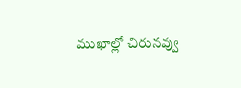ముఖాల్లో చిరునవ్వు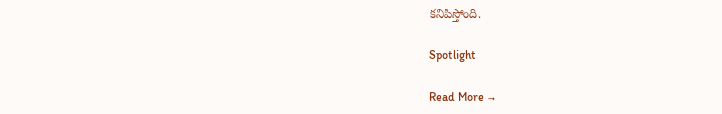కనిపిస్తోంది.

Spotlight

Read More →